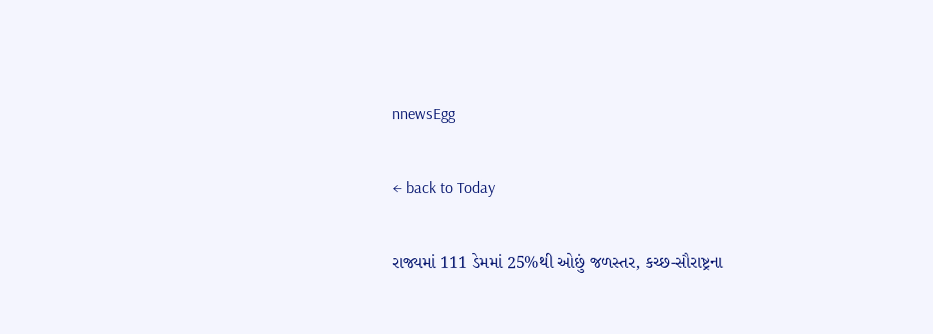nnewsEgg

← back to Today

રાજ્યમાં 111 ડેમમાં 25%થી ઓછું જળસ્તર, કચ્છ-સૌરાષ્ટ્રના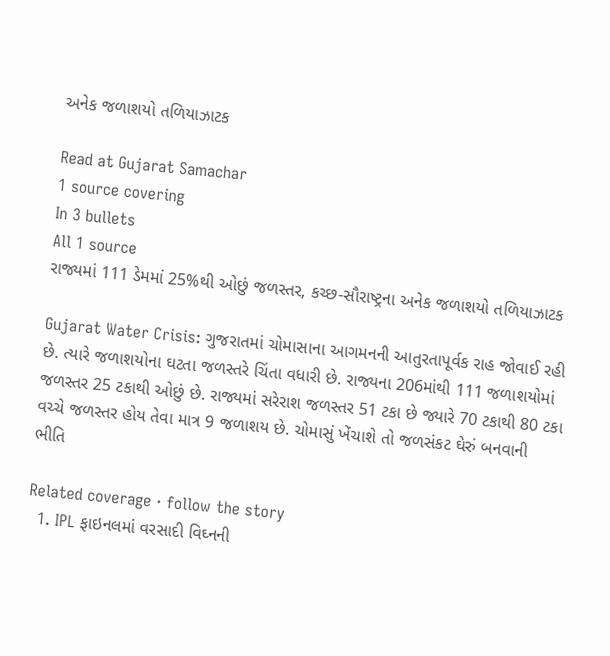અનેક જળાશયો તળિયાઝાટક

Read at Gujarat Samachar
1 source covering
In 3 bullets
All 1 source
રાજ્યમાં 111 ડેમમાં 25%થી ઓછું જળસ્તર, કચ્છ-સૌરાષ્ટ્રના અનેક જળાશયો તળિયાઝાટક

Gujarat Water Crisis: ગુજરાતમાં ચોમાસાના આગમનની આતુરતાપૂર્વક રાહ જોવાઈ રહી છે. ત્યારે જળાશયોના ઘટતા જળસ્તરે ચિંતા વધારી છે. રાજ્યના 206માંથી 111 જળાશયોમાં જળસ્તર 25 ટકાથી ઓછું છે. રાજ્યમાં સરેરાશ જળસ્તર 51 ટકા છે જ્યારે 70 ટકાથી 80 ટકા વચ્ચે જળસ્તર હોય તેવા માત્ર 9 જળાશય છે. ચોમાસું ખેંચાશે તો જળસંકટ ઘેરું બનવાની ભીતિ

Related coverage · follow the story
  1. IPL ફાઇનલમાં વરસાદી વિઘ્નની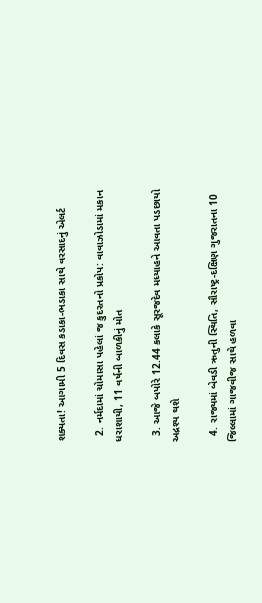શક્યતા! આગામી 5 દિવસ કડાકા-ભડાકા સાથે વરસાદનું એલર્ટ

  2. નર્મદામાં ચોમાસા પહેલાં જ કુદરતનો પ્રકોપ: વાવાઝોડામાં મકાન ધરાશાયી, 11 વર્ષની બાળકીનું મોત

  3. આજે બપોરે 12.44 કલાકે સૂરજદેવ મધ્યાહને આવતા પડછાયો અદ્રશ્ય થશે

  4. રાજ્યમાં બેવડી ઋતુની સ્થિતિ, સૌરાષ્ટ્ર-દક્ષિણ ગુજરાતના 10 જિલ્લામાં ગાજવીજ સાથે હળવા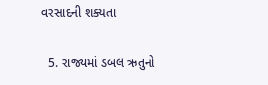વરસાદની શક્યતા

  5. રાજ્યમાં ડબલ ઋતુનો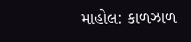માહોલ: કાળઝાળ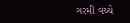ગરમી વચ્ચે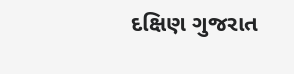દક્ષિણ ગુજરાત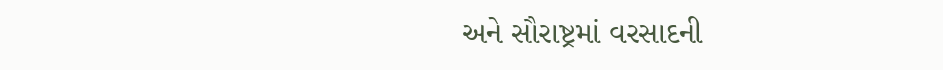અને સૌરાષ્ટ્રમાં વરસાદની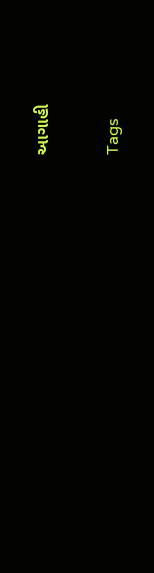આગાહી

Tags